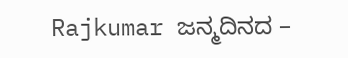Rajkumar ಜನ್ಮದಿನದ –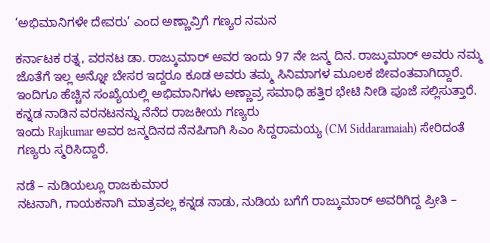‘ಅಭಿಮಾನಿಗಳೇ ದೇವರು’ ಎಂದ ಅಣ್ಣಾವ್ರಿಗೆ ಗಣ್ಯರ ನಮನ

ಕರ್ನಾಟಕ ರತ್ನ, ವರನಟ ಡಾ. ರಾಜ್ಕುಮಾರ್ ಅವರ ಇಂದು 97 ನೇ ಜನ್ಮ ದಿನ. ರಾಜ್ಕುಮಾರ್ ಅವರು ನಮ್ಮ ಜೊತೆಗೆ ಇಲ್ಲ ಅನ್ನೋ ಬೇಸರ ಇದ್ದರೂ ಕೂಡ ಅವರು ತಮ್ಮ ಸಿನಿಮಾಗಳ ಮೂಲಕ ಜೀವಂತವಾಗಿದ್ದಾರೆ. ಇಂದಿಗೂ ಹೆಚ್ಚಿನ ಸಂಖ್ಯೆಯಲ್ಲಿ ಅಭಿಮಾನಿಗಳು ಅಣ್ಣಾವ್ರ ಸಮಾಧಿ ಹತ್ತಿರ ಭೇಟಿ ನೀಡಿ ಪೂಜೆ ಸಲ್ಲಿಸುತ್ತಾರೆ.
ಕನ್ನಡ ನಾಡಿನ ವರನಟನನ್ನು ನೆನೆದ ರಾಜಕೀಯ ಗಣ್ಯರು
ಇಂದು Rajkumar ಅವರ ಜನ್ಮದಿನದ ನೆನಪಿಗಾಗಿ ಸಿಎಂ ಸಿದ್ದರಾಮಯ್ಯ (CM Siddaramaiah) ಸೇರಿದಂತೆ ಗಣ್ಯರು ಸ್ಮರಿಸಿದ್ದಾರೆ.

ನಡೆ – ನುಡಿಯಲ್ಲೂ ರಾಜಕುಮಾರ
ನಟನಾಗಿ, ಗಾಯಕನಾಗಿ ಮಾತ್ರವಲ್ಲ ಕನ್ನಡ ನಾಡು, ನುಡಿಯ ಬಗೆಗೆ ರಾಜ್ಕುಮಾರ್ ಅವರಿಗಿದ್ದ ಪ್ರೀತಿ –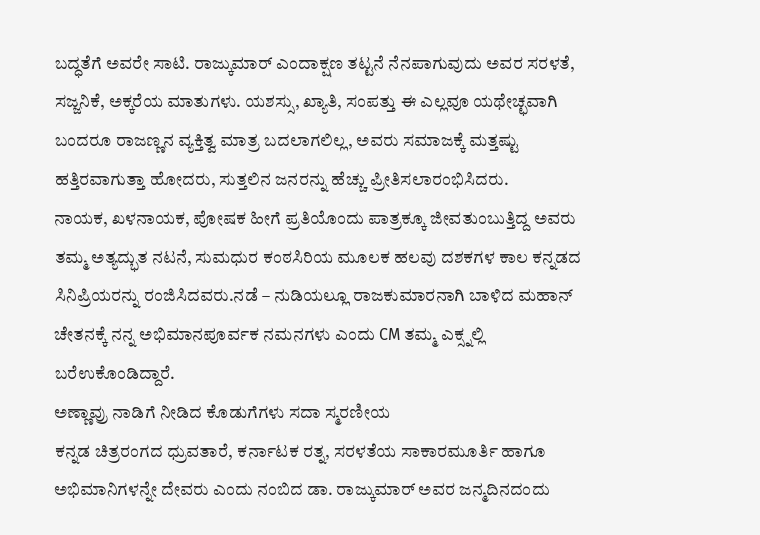ಬದ್ಧತೆಗೆ ಅವರೇ ಸಾಟಿ. ರಾಜ್ಕುಮಾರ್ ಎಂದಾಕ್ಷಣ ತಟ್ಟನೆ ನೆನಪಾಗುವುದು ಅವರ ಸರಳತೆ, ಸಜ್ಜನಿಕೆ, ಅಕ್ಕರೆಯ ಮಾತುಗಳು. ಯಶಸ್ಸು, ಖ್ಯಾತಿ, ಸಂಪತ್ತು ಈ ಎಲ್ಲವೂ ಯಥೇಚ್ಛವಾಗಿ ಬಂದರೂ ರಾಜಣ್ಣನ ವ್ಯಕ್ತಿತ್ವ ಮಾತ್ರ ಬದಲಾಗಲಿಲ್ಲ, ಅವರು ಸಮಾಜಕ್ಕೆ ಮತ್ತಷ್ಟು ಹತ್ತಿರವಾಗುತ್ತಾ ಹೋದರು, ಸುತ್ತಲಿನ ಜನರನ್ನು ಹೆಚ್ಚು ಪ್ರೀತಿಸಲಾರಂಭಿಸಿದರು.
ನಾಯಕ, ಖಳನಾಯಕ, ಪೋಷಕ ಹೀಗೆ ಪ್ರತಿಯೊಂದು ಪಾತ್ರಕ್ಕೂ ಜೀವತುಂಬುತ್ತಿದ್ದ ಅವರು ತಮ್ಮ ಅತ್ಯದ್ಭುತ ನಟನೆ, ಸುಮಧುರ ಕಂಠಸಿರಿಯ ಮೂಲಕ ಹಲವು ದಶಕಗಳ ಕಾಲ ಕನ್ನಡದ ಸಿನಿಪ್ರಿಯರನ್ನು ರಂಜಿಸಿದವರು.ನಡೆ – ನುಡಿಯಲ್ಲೂ ರಾಜಕುಮಾರನಾಗಿ ಬಾಳಿದ ಮಹಾನ್ ಚೇತನಕ್ಕೆ ನನ್ನ ಅಭಿಮಾನಪೂರ್ವಕ ನಮನಗಳು ಎಂದು CM ತಮ್ಮ ಎಕ್ಸ್ನಲ್ಲಿ ಬರೆಉಕೊಂಡಿದ್ದಾರೆ.
ಅಣ್ಣಾವ್ರು ನಾಡಿಗೆ ನೀಡಿದ ಕೊಡುಗೆಗಳು ಸದಾ ಸ್ಮರಣೀಯ
ಕನ್ನಡ ಚಿತ್ರರಂಗದ ಧ್ರುವತಾರೆ, ಕರ್ನಾಟಕ ರತ್ನ, ಸರಳತೆಯ ಸಾಕಾರಮೂರ್ತಿ ಹಾಗೂ ಅಭಿಮಾನಿಗಳನ್ನೇ ದೇವರು ಎಂದು ನಂಬಿದ ಡಾ. ರಾಜ್ಕುಮಾರ್ ಅವರ ಜನ್ಮದಿನದಂದು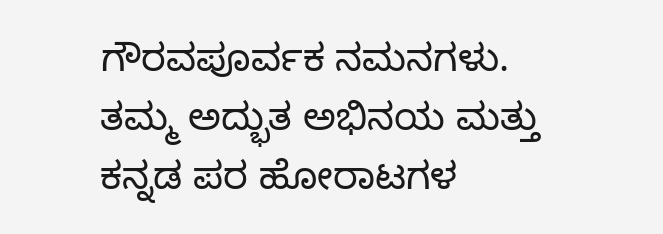ಗೌರವಪೂರ್ವಕ ನಮನಗಳು.
ತಮ್ಮ ಅದ್ಭುತ ಅಭಿನಯ ಮತ್ತು ಕನ್ನಡ ಪರ ಹೋರಾಟಗಳ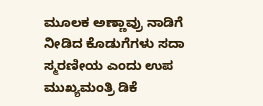ಮೂಲಕ ಅಣ್ಣಾವ್ರು ನಾಡಿಗೆ ನೀಡಿದ ಕೊಡುಗೆಗಳು ಸದಾ ಸ್ಮರಣೀಯ ಎಂದು ಉಪ ಮುಖ್ಯಮಂತ್ರಿ ಡಿಕೆ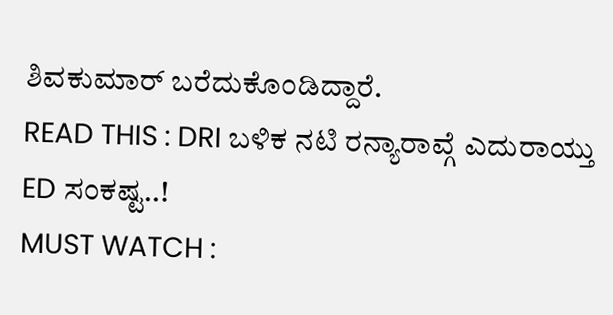ಶಿವಕುಮಾರ್ ಬರೆದುಕೊಂಡಿದ್ದಾರೆ.
READ THIS : DRI ಬಳಿಕ ನಟಿ ರನ್ಯಾರಾವ್ಗೆ ಎದುರಾಯ್ತು ED ಸಂಕಷ್ಟ..!
MUST WATCH :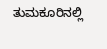ತುಮಕೂರಿನಲ್ಲಿ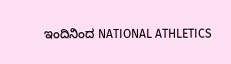ಇಂದಿನಿಂದ NATIONAL ATHLETICS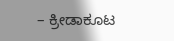– ಕ್ರೀಡಾಕೂಟ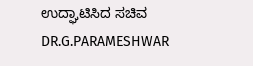ಉದ್ಘಾಟಿಸಿದ ಸಚಿವ DR.G.PARAMESHWAR